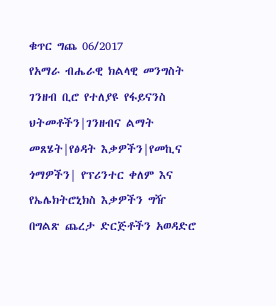ቁጥር ግጨ 06/2017
የአማራ ብሔራዊ ክልላዊ መንግስት ገንዘብ ቢሮ የተለያዩ የፋይናንስ ህትመቶችን|ገንዘብና ልማት መጸሄት|የፅዳት እቃዎችን|የመኪና ጎማዎችን| የፕሪንተር ቀለም እና የኤሌክትሮኒክስ እቃዎችን ግዥ በግልጽ ጨረታ ድርጅቶችን አወዳድሮ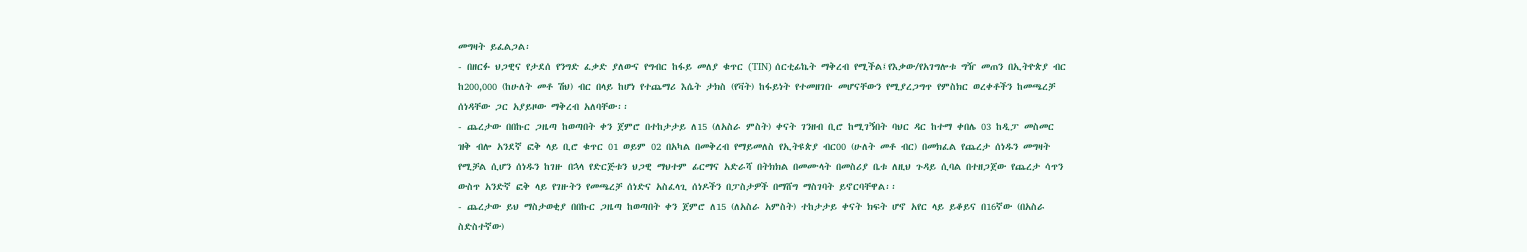መግዛት ይፈልጋል፡
- በዘርፉ ህጋዊና የታደሰ የንግድ ፈቃድ ያለውና የግብር ከፋይ መለያ ቁጥር (TIN) ሰርቲፊኬት ማቅረብ የሚችል፤የእቃው/የአገግሎቱ ግዥ መጠን በኢትዮጵያ ብር ከ200,000 (ከሁለት መቶ ሽህ) ብር በላይ ከሆነ የተጨማሪ እሴት ታክስ (የቫት) ከፋይነት የተመዘገቡ መሆናቸውን የሚያረጋግጥ የምስክር ወረቀቶችን ከመጫረቻ ሰነዳቸው ጋር አያይዞው ማቅረብ አለባቸው፡፡
- ጨረታው በበኩር ጋዜጣ ከወጣበት ቀን ጀምሮ በተከታታይ ለ15 (ለአስራ ምስት) ቀናት ገንዘብ ቢሮ ከሚገኝበት ባህር ዳር ከተማ ቀበሌ 03 ከዲፓ መስመር ዝቅ ብሎ አንደኛ ፎቅ ላይ ቢሮ ቁጥር 01 ወይም 02 በአካል በመቅረብ የማይመለስ የኢትዩጵያ ብር00 (ሁለት መቶ ብር) በመክፈል የጨረታ ሰነዱን መግዛት የሚቻል ሲሆን ሰነዱን ከገዙ በኋላ የድርጅቱን ህጋዊ ማህተም ፊርማና አድራሻ በትክክል በመሙላት በመስሪያ ቤቱ ለዚህ ጉዳይ ሲባል በተዘጋጀው የጨረታ ሳጥን ውስጥ አንድኛ ፎቅ ላይ የገዙትን የመጫረቻ ሰነድና አስፈላጊ ሰነዶችን በፓስታዎች በማሸግ ማስገባት ይኖርባቸዋል፡፡
- ጨረታው ይህ ማስታወቂያ በበኩር ጋዜጣ ከወጣበት ቀን ጀምሮ ለ15 (ለአስራ አምስት) ተከታታይ ቀናት ክፍት ሆኖ አየር ላይ ይቆይና በ16ኛው (በአስራ ስድስተኛው)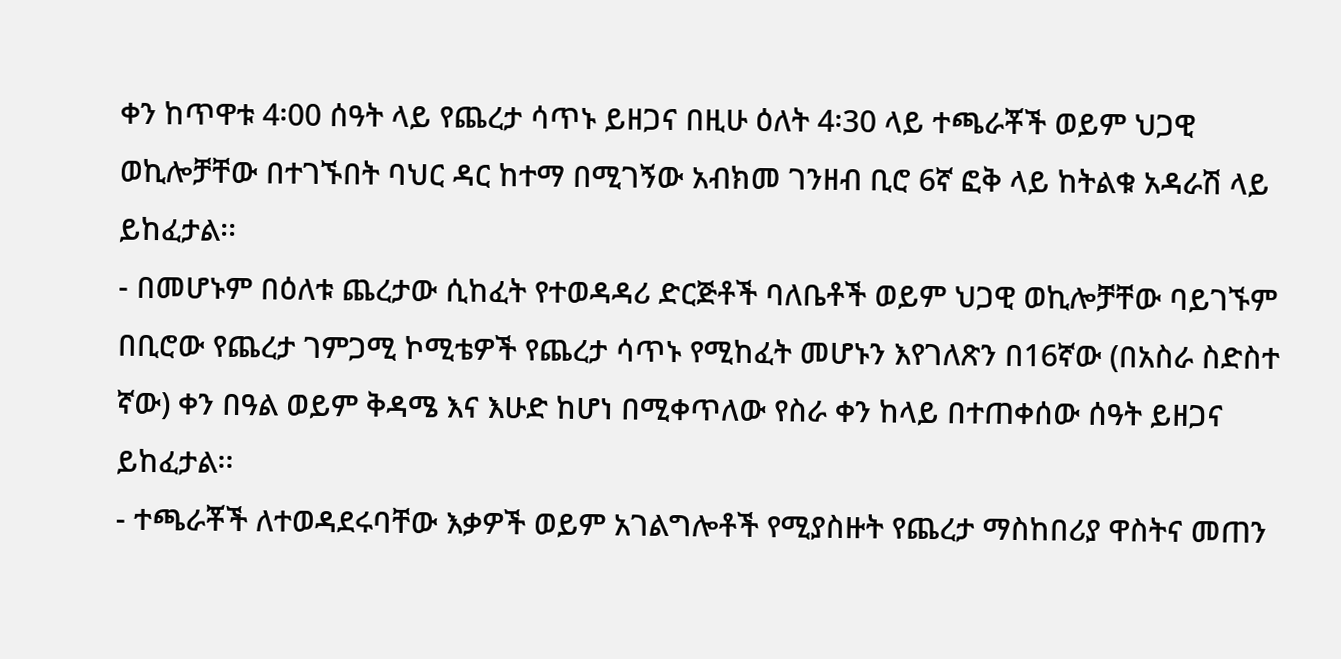ቀን ከጥዋቱ 4፡00 ሰዓት ላይ የጨረታ ሳጥኑ ይዘጋና በዚሁ ዕለት 4፡30 ላይ ተጫራቾች ወይም ህጋዊ ወኪሎቻቸው በተገኙበት ባህር ዳር ከተማ በሚገኝው አብክመ ገንዘብ ቢሮ 6ኛ ፎቅ ላይ ከትልቁ አዳራሽ ላይ ይከፈታል፡፡
- በመሆኑም በዕለቱ ጨረታው ሲከፈት የተወዳዳሪ ድርጅቶች ባለቤቶች ወይም ህጋዊ ወኪሎቻቸው ባይገኙም በቢሮው የጨረታ ገምጋሚ ኮሚቴዎች የጨረታ ሳጥኑ የሚከፈት መሆኑን እየገለጽን በ16ኛው (በአስራ ስድስተ ኛው) ቀን በዓል ወይም ቅዳሜ እና እሁድ ከሆነ በሚቀጥለው የስራ ቀን ከላይ በተጠቀሰው ሰዓት ይዘጋና ይከፈታል፡፡
- ተጫራቾች ለተወዳደሩባቸው እቃዎች ወይም አገልግሎቶች የሚያስዙት የጨረታ ማስከበሪያ ዋስትና መጠን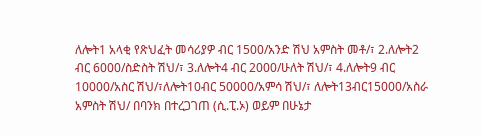ለሎት1 አላቂ የጽህፈት መሳሪያዎ ብር 1500/አንድ ሽህ አምስት መቶ/፣ 2.ለሎት2 ብር 6000/ስድስት ሽህ/፣ 3.ለሎት4 ብር 2000/ሁለት ሽህ/፣ 4.ለሎት9 ብር 10000/አስር ሽህ/፣ለሎት10ብር 50000/አምሳ ሽህ/፣ ለሎት13ብር15000/አስራ አምስት ሽህ/ በባንክ በተረጋገጠ (ሲ.ፒ.ኦ) ወይም በሁኔታ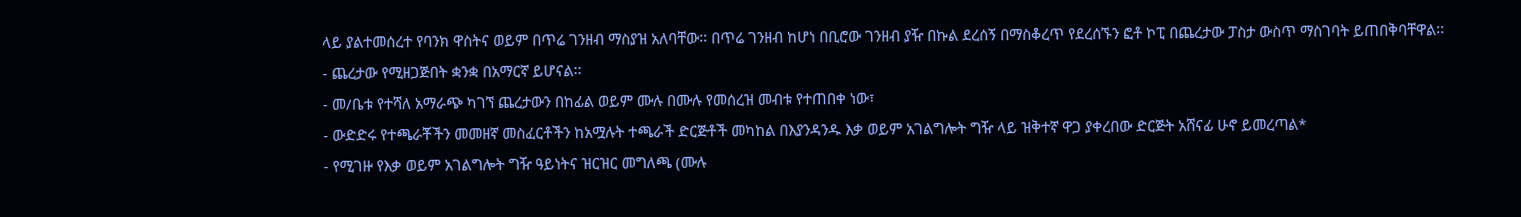ላይ ያልተመሰረተ የባንክ ዋስትና ወይም በጥሬ ገንዘብ ማስያዝ አለባቸው፡፡ በጥሬ ገንዘብ ከሆነ በቢሮው ገንዘብ ያዥ በኩል ደረሰኝ በማስቆረጥ የደረሰኙን ፎቶ ኮፒ በጨረታው ፓስታ ውስጥ ማስገባት ይጠበቅባቸዋል፡፡
- ጨረታው የሚዘጋጅበት ቋንቋ በአማርኛ ይሆናል፡፡
- መ/ቤቱ የተሻለ አማራጭ ካገኘ ጨረታውን በከፊል ወይም ሙሉ በሙሉ የመሰረዝ መብቱ የተጠበቀ ነው፣
- ውድድሩ የተጫራቾችን መመዘኛ መስፈርቶችን ከአሟሉት ተጫራች ድርጅቶች መካከል በእያንዳንዱ እቃ ወይም አገልግሎት ግዥ ላይ ዝቅተኛ ዋጋ ያቀረበው ድርጅት አሸናፊ ሁኖ ይመረጣል*
- የሚገዙ የእቃ ወይም አገልግሎት ግዥ ዓይነትና ዝርዝር መግለጫ (ሙሉ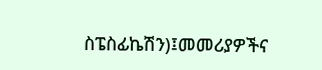ስፔስፊኬሽን)፤መመሪያዎችና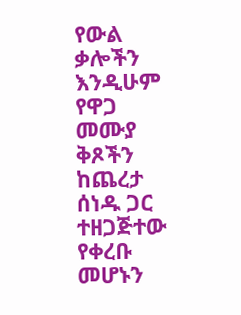የውል ቃሎችን እንዲሁም የዋጋ መሙያ ቅጾችን ከጨረታ ሰነዱ ጋር ተዘጋጅተው የቀረቡ መሆኑን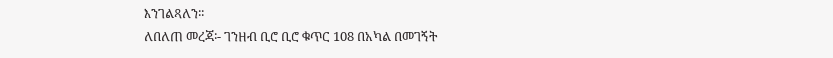እንገልጻለን፡፡
ለበለጠ መረጃ፡- ገንዘብ ቢሮ ቢሮ ቁጥር 108 በአካል በመገኝት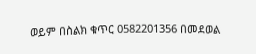ወይም በስልክ ቁጥር 0582201356 በመደወል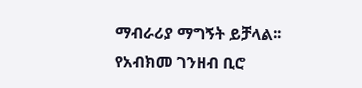ማብራሪያ ማግኝት ይቻላል፡፡
የአብክመ ገንዘብ ቢሮ